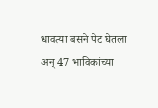धावत्या बसने पेट घेतला अन् 47 भाविकांच्या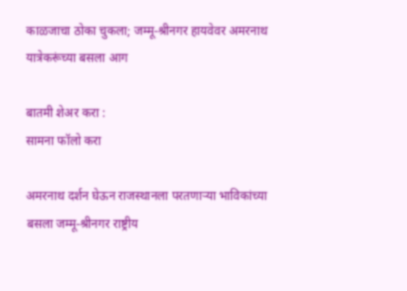काळजाचा ठोका चुकला; जम्मू-श्रीनगर हायवेवर अमरनाथ यात्रेकरूंच्या बसला आग

बातमी शेअर करा :
सामना फॉलो करा

अमरनाथ दर्शन घेऊन राजस्थानला परतणाऱ्या भाविकांच्या बसला जम्मू-श्रीनगर राष्ट्रीय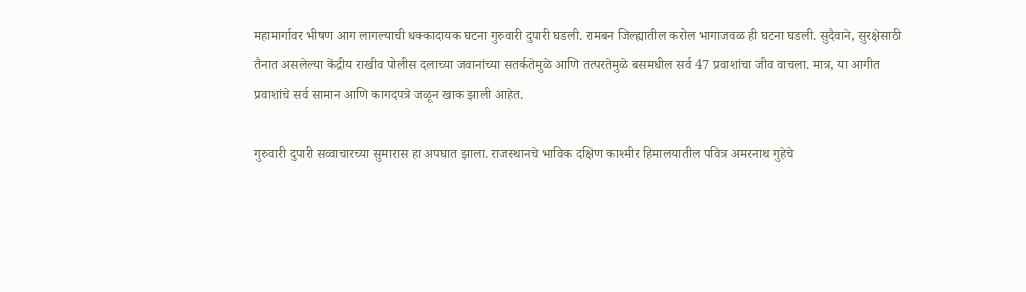महामार्गावर भीषण आग लागल्याची धक्कादायक घटना गुरुवारी दुपारी घडली. रामबन जिल्ह्यातील करोल भागाजवळ ही घटना घडली. सुदैवाने, सुरक्षेसाठी तैनात असलेल्या केंद्रीय राखीव पोलीस दलाच्या जवानांच्या सतर्कतेमुळे आणि तत्परतेमुळे बसमधील सर्व 47 प्रवाशांचा जीव वाचला. मात्र, या आगीत प्रवाशांचे सर्व सामान आणि कागदपत्रे जळून खाक झाली आहेत.

गुरुवारी दुपारी सव्वाचारच्या सुमारास हा अपघात झाला. राजस्थानचे भाविक दक्षिण काश्मीर हिमालयातील पवित्र अमरनाथ गुहेचे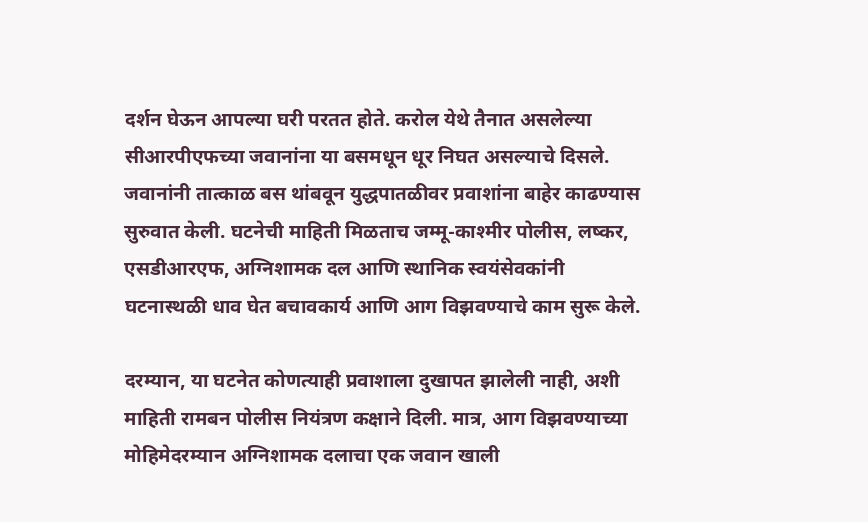दर्शन घेऊन आपल्या घरी परतत होते. करोल येथे तैनात असलेल्या सीआरपीएफच्या जवानांना या बसमधून धूर निघत असल्याचे दिसले. जवानांनी तात्काळ बस थांबवून युद्धपातळीवर प्रवाशांना बाहेर काढण्यास सुरुवात केली. घटनेची माहिती मिळताच जम्मू-काश्मीर पोलीस, लष्कर, एसडीआरएफ, अग्निशामक दल आणि स्थानिक स्वयंसेवकांनी घटनास्थळी धाव घेत बचावकार्य आणि आग विझवण्याचे काम सुरू केले.

दरम्यान, या घटनेत कोणत्याही प्रवाशाला दुखापत झालेली नाही, अशी माहिती रामबन पोलीस नियंत्रण कक्षाने दिली. मात्र, आग विझवण्याच्या मोहिमेदरम्यान अग्निशामक दलाचा एक जवान खाली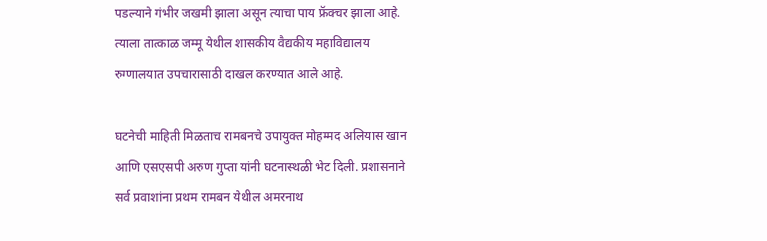पडल्याने गंभीर जखमी झाला असून त्याचा पाय फ्रॅक्चर झाला आहे. त्याला तात्काळ जम्मू येथील शासकीय वैद्यकीय महाविद्यालय रुग्णालयात उपचारासाठी दाखल करण्यात आले आहे.

घटनेची माहिती मिळताच रामबनचे उपायुक्त मोहम्मद अलियास खान आणि एसएसपी अरुण गुप्ता यांनी घटनास्थळी भेट दिली. प्रशासनाने सर्व प्रवाशांना प्रथम रामबन येथील अमरनाथ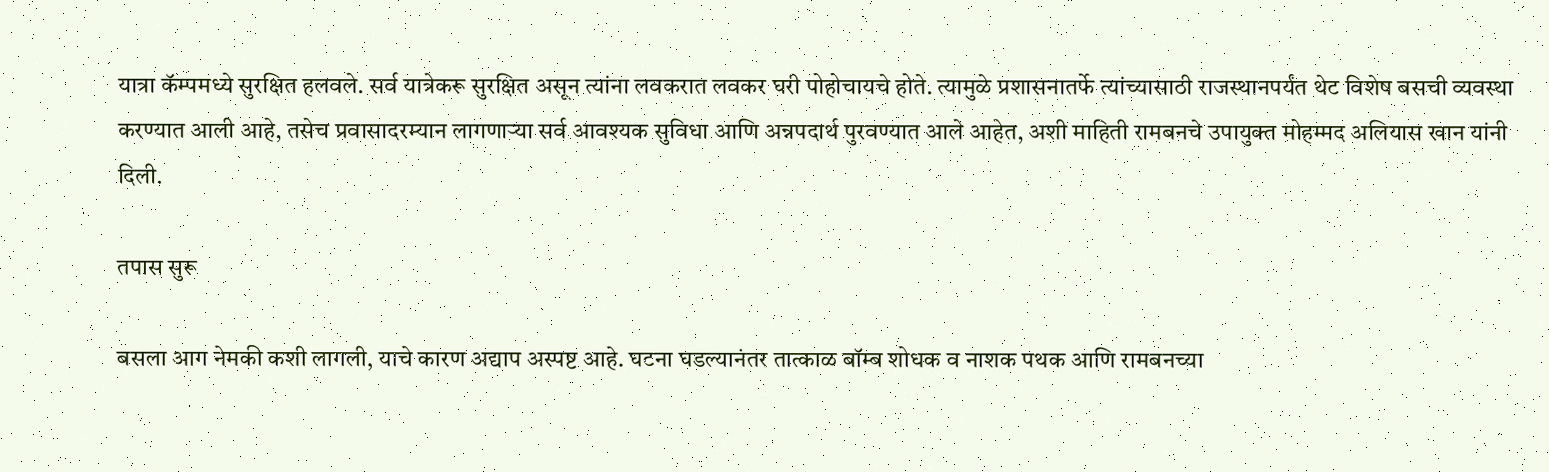यात्रा कॅम्पमध्ये सुरक्षित हलवले. सर्व यात्रेकरू सुरक्षित असून त्यांना लवकरात लवकर घरी पोहोचायचे होते. त्यामुळे प्रशासनातर्फे त्यांच्यासाठी राजस्थानपर्यंत थेट विशेष बसची व्यवस्था करण्यात आली आहे, तसेच प्रवासादरम्यान लागणाऱ्या सर्व आवश्यक सुविधा आणि अन्नपदार्थ पुरवण्यात आले आहेत, अशी माहिती रामबनचे उपायुक्त मोहम्मद अलियास खान यांनी दिली.

तपास सुरू

बसला आग नेमकी कशी लागली, याचे कारण अद्याप अस्पष्ट आहे. घटना घडल्यानंतर तात्काळ बॉम्ब शोधक व नाशक पथक आणि रामबनच्या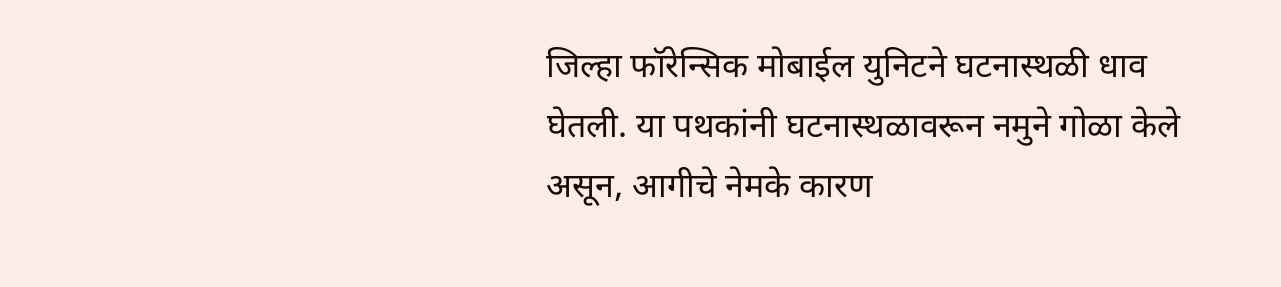जिल्हा फॉरेन्सिक मोबाईल युनिटने घटनास्थळी धाव घेतली. या पथकांनी घटनास्थळावरून नमुने गोळा केले असून, आगीचे नेमके कारण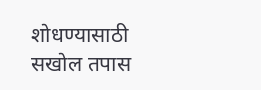शोधण्यासाठी सखोल तपास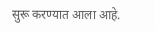सुरू करण्यात आला आहे.